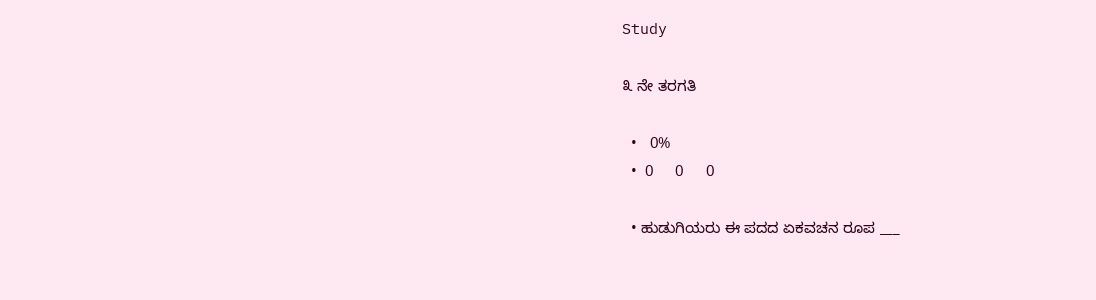Study

೩ ನೇ ತರಗತಿ

  •   0%
  •  0     0     0

  • ಹುಡುಗಿಯರು ಈ ಪದದ ಏಕವಚನ ರೂಪ ___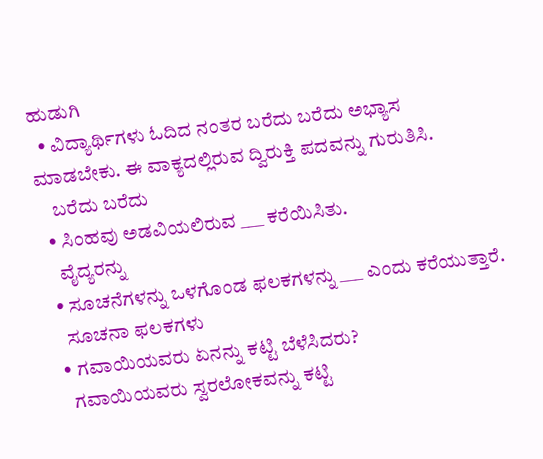ಹುಡುಗಿ
  • ವಿದ್ಯಾರ್ಥಿಗಳು ಓದಿದ ನಂತರ ಬರೆದು ಬರೆದು ಅಭ್ಯಾಸ ಮಾಡಬೇಕು. ಈ ವಾಕ್ಯದಲ್ಲಿರುವ ದ್ವಿರುಕ್ತಿ ಪದವನ್ನು ಗುರುತಿಸಿ.
    ಬರೆದು ಬರೆದು
  • ಸಿಂಹವು ಅಡವಿಯಲಿರುವ ___ ಕರೆಯಿಸಿತು.
    ವೈದ್ಯರನ್ನು
  • ಸೂಚನೆಗಳನ್ನು ಒಳಗೊಂಡ ಫಲಕಗಳನ್ನು ___ ಎಂದು ಕರೆಯುತ್ತಾರೆ.
    ಸೂಚನಾ ಫಲಕಗಳು
  • ಗವಾಯಿಯವರು ಏನನ್ನು ಕಟ್ಟಿ ಬೆಳೆಸಿದರು?
    ಗವಾಯಿಯವರು ಸ್ವರಲೋಕವನ್ನು ಕಟ್ಟಿ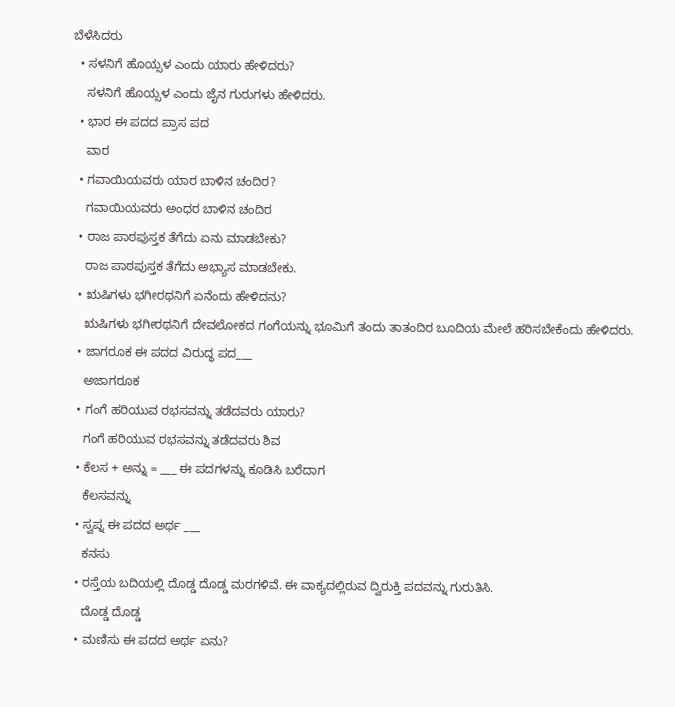ಬೆಳೆಸಿದರು
  • ಸಳನಿಗೆ ಹೊಯ್ಸಳ ಎಂದು ಯಾರು ಹೇಳಿದರು?
    ಸಳನಿಗೆ ಹೊಯ್ಸಳ ಎಂದು ಜೈನ ಗುರುಗಳು ಹೇಳಿದರು.
  • ಭಾರ ಈ ಪದದ ಪ್ರಾಸ ಪದ
    ವಾರ
  • ಗವಾಯಿಯವರು ಯಾರ ಬಾಳಿನ ಚಂದಿರ?
    ಗವಾಯಿಯವರು ಅಂಧರ ಬಾಳಿನ ಚಂದಿರ
  • ರಾಜ ಪಾಠಪುಸ್ತಕ ತೆಗೆದು ಏನು ಮಾಡಬೇಕು?
    ರಾಜ ಪಾಠಪುಸ್ತಕ ತೆಗೆದು ಅಭ್ಯಾಸ ಮಾಡಬೇಕು.
  • ಋಷಿಗಳು ಭಗೀರಥನಿಗೆ ಏನೆಂದು ಹೇಳಿದನು?
    ಋಷಿಗಳು ಭಗೀರಥನಿಗೆ ದೇವಲೋಕದ ಗಂಗೆಯನ್ನು ಭೂಮಿಗೆ ತಂದು ತಾತಂದಿರ ಬೂದಿಯ ಮೇಲೆ ಹರಿಸಬೇಕೆಂದು ಹೇಳಿದರು.
  • ಜಾಗರೂಕ ಈ ಪದದ ವಿರುದ್ಧ ಪದ___
    ಅಜಾಗರೂಕ
  • ಗಂಗೆ ಹರಿಯುವ ರಭಸವನ್ನು ತಡೆದವರು ಯಾರು?
    ಗಂಗೆ ಹರಿಯುವ ರಭಸವನ್ನು ತಡೆದವರು ಶಿವ
  • ಕೆಲಸ + ಅನ್ನು = ___ ಈ ಪದಗಳನ್ನು ಕೂಡಿಸಿ ಬರೆದಾಗ
    ಕೆಲಸವನ್ನು
  • ಸ್ವಪ್ನ ಈ ಪದದ ಅರ್ಥ ___
    ಕನಸು
  • ರಸ್ತೆಯ ಬದಿಯಲ್ಲಿ ದೊಡ್ಡ ದೊಡ್ಡ ಮರಗಳಿವೆ. ಈ ವಾಕ್ಯದಲ್ಲಿರುವ ದ್ವಿರುಕ್ತಿ ಪದವನ್ನು ಗುರುತಿಸಿ.
    ದೊಡ್ಡ ದೊಡ್ಡ
  • ಮಣಿಸು ಈ ಪದದ ಅರ್ಥ ಏನು?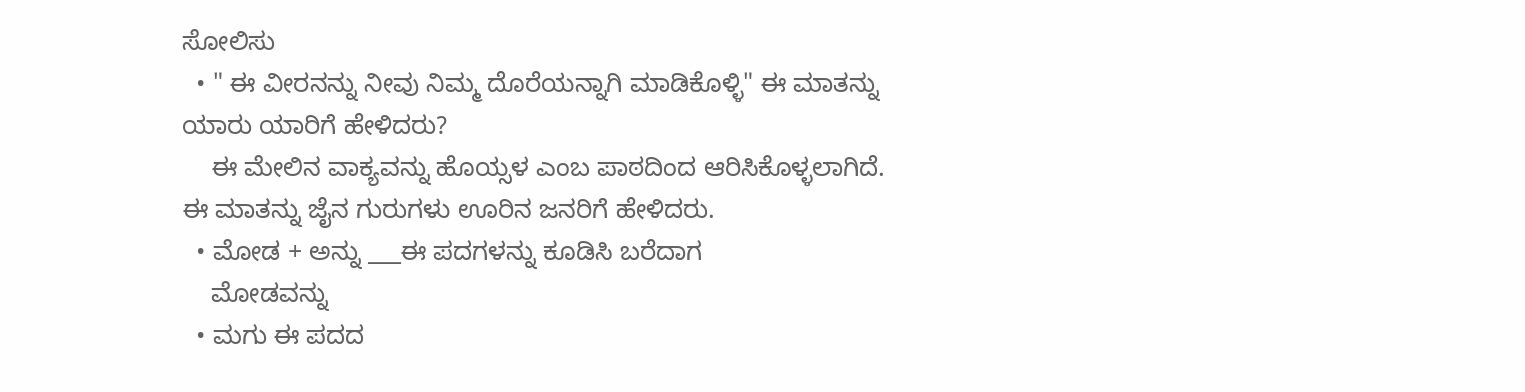ಸೋಲಿಸು
  • " ಈ ವೀರನನ್ನು ನೀವು ನಿಮ್ಮ ದೊರೆಯನ್ನಾಗಿ ಮಾಡಿಕೊಳ್ಳಿ" ಈ ಮಾತನ್ನು ಯಾರು ಯಾರಿಗೆ ಹೇಳಿದರು?
    ಈ ಮೇಲಿನ ವಾಕ್ಯವನ್ನು ಹೊಯ್ಸಳ ಎಂಬ ಪಾಠದಿಂದ ಆರಿಸಿಕೊಳ್ಳಲಾಗಿದೆ. ಈ ಮಾತನ್ನು ಜೈನ ಗುರುಗಳು ಊರಿನ ಜನರಿಗೆ ಹೇಳಿದರು.
  • ಮೋಡ + ಅನ್ನು ___ಈ ಪದಗಳನ್ನು ಕೂಡಿಸಿ ಬರೆದಾಗ
    ಮೋಡವನ್ನು
  • ಮಗು ಈ ಪದದ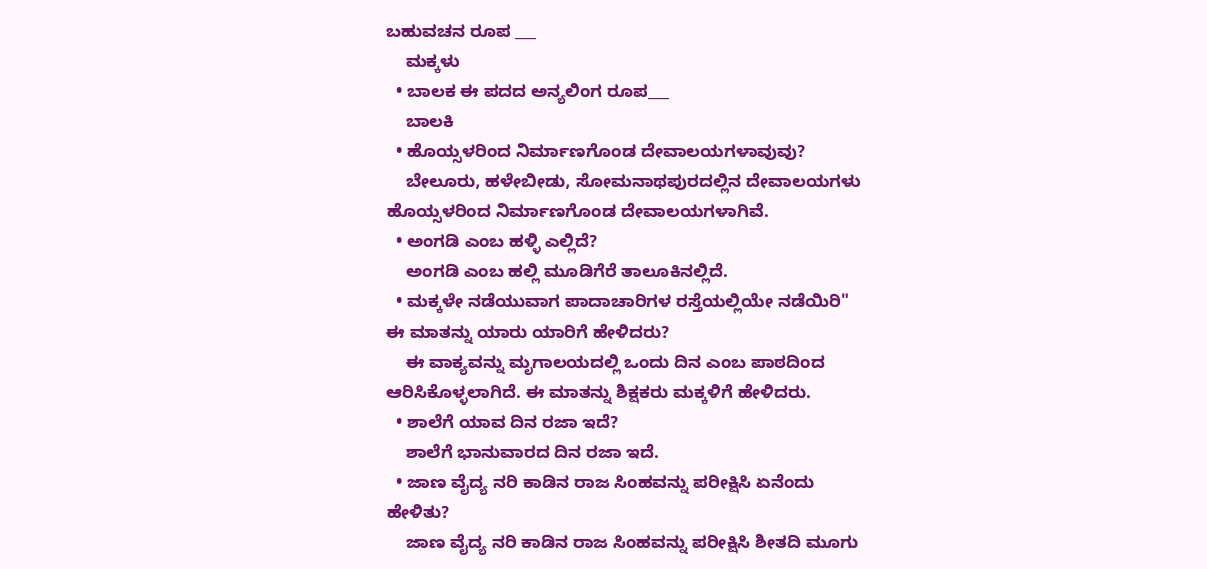ಬಹುವಚನ ರೂಪ ___
    ಮಕ್ಕಳು
  • ಬಾಲಕ ಈ ಪದದ ಅನ್ಯಲಿಂಗ ರೂಪ___
    ಬಾಲಕಿ
  • ಹೊಯ್ಸಳರಿಂದ ನಿರ್ಮಾಣಗೊಂಡ ದೇವಾಲಯಗಳಾವುವು?
    ಬೇಲೂರು, ಹಳೇಬೀಡು, ಸೋಮನಾಥಪುರದಲ್ಲಿನ ದೇವಾಲಯಗಳು ಹೊಯ್ಸಳರಿಂದ ನಿರ್ಮಾಣಗೊಂಡ ದೇವಾಲಯಗಳಾಗಿವೆ.
  • ಅಂಗಡಿ ಎಂಬ ಹಳ್ಳಿ ಎಲ್ಲಿದೆ?
    ಅಂಗಡಿ ಎಂಬ ಹಲ್ಲಿ ಮೂಡಿಗೆರೆ ತಾಲೂಕಿನಲ್ಲಿದೆ.
  • ಮಕ್ಕಳೇ ನಡೆಯುವಾಗ ಪಾದಾಚಾರಿಗಳ ರಸ್ತೆಯಲ್ಲಿಯೇ ನಡೆಯಿರಿ" ಈ ಮಾತನ್ನು ಯಾರು ಯಾರಿಗೆ ಹೇಳಿದರು?
    ಈ ವಾಕ್ಯವನ್ನು ಮೃಗಾಲಯದಲ್ಲಿ ಒಂದು ದಿನ ಎಂಬ ಪಾಠದಿಂದ ಆರಿಸಿಕೊಳ್ಳಲಾಗಿದೆ. ಈ ಮಾತನ್ನು ಶಿಕ್ಷಕರು ಮಕ್ಕಳಿಗೆ ಹೇಳಿದರು.
  • ಶಾಲೆಗೆ ಯಾವ ದಿನ ರಜಾ ಇದೆ?
    ಶಾಲೆಗೆ ಭಾನುವಾರದ ದಿನ ರಜಾ ಇದೆ.
  • ಜಾಣ ವೈದ್ಯ ನರಿ ಕಾಡಿನ ರಾಜ ಸಿಂಹವನ್ನು ಪರೀಕ್ಷಿಸಿ ಏನೆಂದು ಹೇಳಿತು?
    ಜಾಣ ವೈದ್ಯ ನರಿ ಕಾಡಿನ ರಾಜ ಸಿಂಹವನ್ನು ಪರೀಕ್ಷಿಸಿ ಶೀತದಿ ಮೂಗು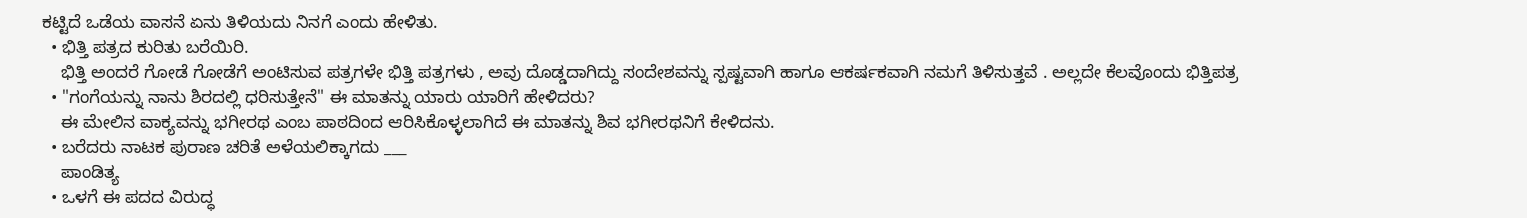ಕಟ್ಟಿದೆ ಒಡೆಯ ವಾಸನೆ ಏನು ತಿಳಿಯದು ನಿನಗೆ ಎಂದು ಹೇಳಿತು.
  • ಭಿತ್ತಿ ಪತ್ರದ ಕುರಿತು ಬರೆಯಿರಿ.
    ಭಿತ್ತಿ ಅಂದರೆ ಗೋಡೆ ಗೋಡೆಗೆ ಅಂಟಿಸುವ ಪತ್ರಗಳೇ ಭಿತ್ತಿ ಪತ್ರಗಳು , ಅವು ದೊಡ್ಡದಾಗಿದ್ದು ಸಂದೇಶವನ್ನು ಸ್ಪಷ್ಟವಾಗಿ ಹಾಗೂ ಆಕರ್ಷಕವಾಗಿ ನಮಗೆ ತಿಳಿಸುತ್ತವೆ . ಅಲ್ಲದೇ ಕೆಲವೊಂದು ಭಿತ್ತಿಪತ್ರ
  • "ಗಂಗೆಯನ್ನು ನಾನು ಶಿರದಲ್ಲಿ ಧರಿಸುತ್ತೇನೆ" ಈ ಮಾತನ್ನು ಯಾರು ಯಾರಿಗೆ ಹೇಳಿದರು?
    ಈ ಮೇಲಿನ ವಾಕ್ಯವನ್ನು ಭಗೀರಥ ಎಂಬ ಪಾಠದಿಂದ ಆರಿಸಿಕೊಳ್ಳಲಾಗಿದೆ ಈ ಮಾತನ್ನು ಶಿವ ಭಗೀರಥನಿಗೆ ಕೇಳಿದನು.
  • ಬರೆದರು ನಾಟಕ ಪುರಾಣ ಚರಿತೆ ಅಳೆಯಲಿಕ್ಕಾಗದು ___
    ಪಾಂಡಿತ್ಯ
  • ಒಳಗೆ ಈ ಪದದ ವಿರುದ್ಧ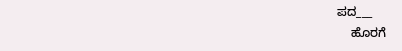ಪದ___
    ಹೊರಗೆ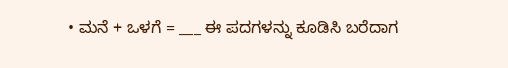• ಮನೆ + ಒಳಗೆ = ___ ಈ ಪದಗಳನ್ನು ಕೂಡಿಸಿ ಬರೆದಾಗ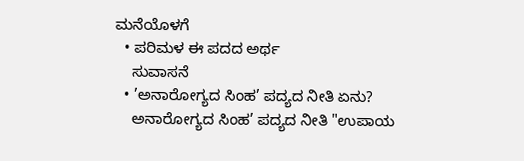ಮನೆಯೊಳಗೆ
  • ಪರಿಮಳ ಈ ಪದದ ಅರ್ಥ
    ಸುವಾಸನೆ
  • ’ಅನಾರೋಗ್ಯದ ಸಿಂಹ’ ಪದ್ಯದ ನೀತಿ ಏನು?
    ಅನಾರೋಗ್ಯದ ಸಿಂಹ’ ಪದ್ಯದ ನೀತಿ "ಉಪಾಯ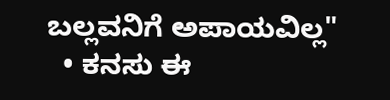ಬಲ್ಲವನಿಗೆ ಅಪಾಯವಿಲ್ಲ"
  • ಕನಸು ಈ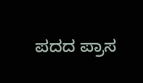ಪದದ ಪ್ರಾಸ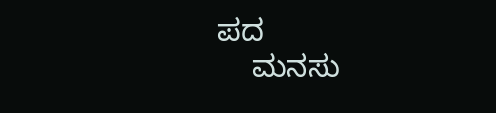ಪದ
    ಮನಸು